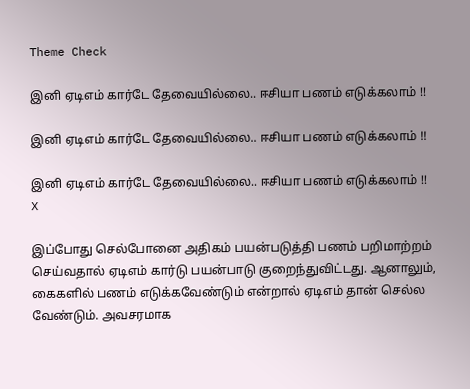Theme Check

இனி ஏடிஎம் கார்டே தேவையில்லை.. ஈசியா பணம் எடுக்கலாம் !!

இனி ஏடிஎம் கார்டே தேவையில்லை.. ஈசியா பணம் எடுக்கலாம் !!

இனி ஏடிஎம் கார்டே தேவையில்லை.. ஈசியா பணம் எடுக்கலாம் !!
X

இப்போது செல்போனை அதிகம் பயன்படுத்தி பணம் பறிமாற்றம் செய்வதால் ஏடிஎம் கார்டு பயன்பாடு குறைந்துவிட்டது. ஆனாலும், கைகளில் பணம் எடுக்கவேண்டும் என்றால் ஏடிஎம் தான் செல்ல வேண்டும். அவசரமாக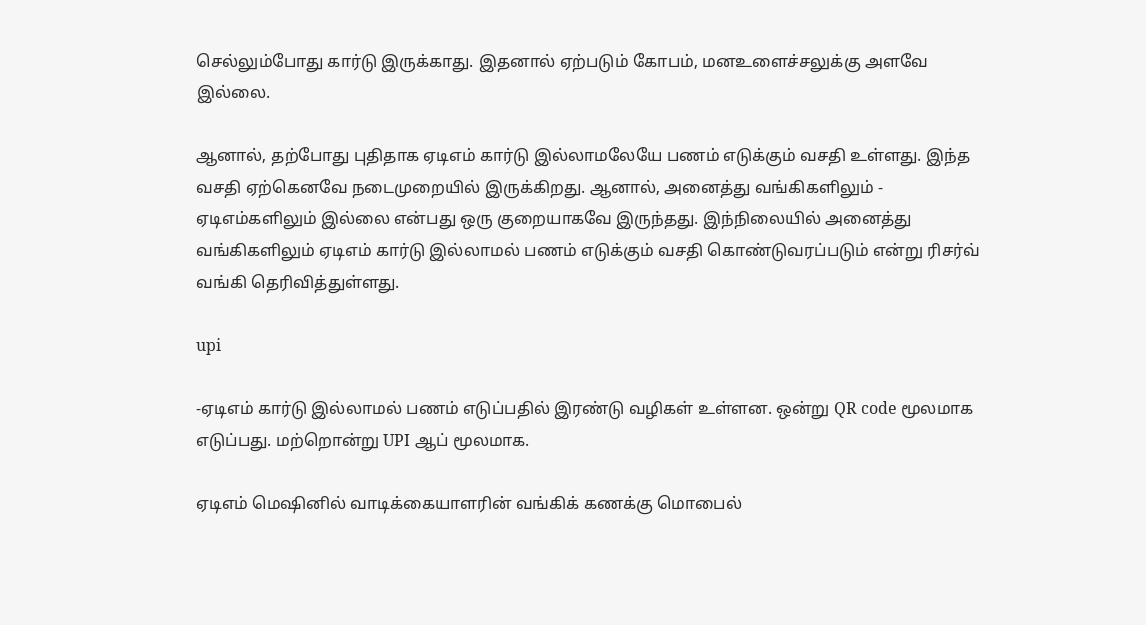செல்லும்போது கார்டு இருக்காது. இதனால் ஏற்படும் கோபம், மனஉளைச்சலுக்கு அளவே இல்லை.

ஆனால், தற்போது புதிதாக ஏடிஎம் கார்டு இல்லாமலேயே பணம் எடுக்கும் வசதி உள்ளது. இந்த வசதி ஏற்கெனவே நடைமுறையில் இருக்கிறது. ஆனால், அனைத்து வங்கிகளிலும் - ஏடிஎம்களிலும் இல்லை என்பது ஒரு குறையாகவே இருந்தது. இந்நிலையில் அனைத்து வங்கிகளிலும் ஏடிஎம் கார்டு இல்லாமல் பணம் எடுக்கும் வசதி கொண்டுவரப்படும் என்று ரிசர்வ் வங்கி தெரிவித்துள்ளது.

upi

-ஏடிஎம் கார்டு இல்லாமல் பணம் எடுப்பதில் இரண்டு வழிகள் உள்ளன. ஒன்று QR code மூலமாக எடுப்பது. மற்றொன்று UPI ஆப் மூலமாக.

ஏடிஎம் மெஷினில் வாடிக்கையாளரின் வங்கிக் கணக்கு மொபைல்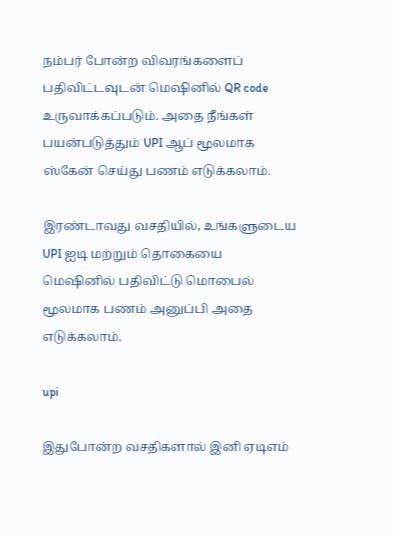நம்பர் போன்ற விவரங்களைப் பதிவிட்டவுடன் மெஷினில் QR code உருவாக்கப்படும். அதை நீங்கள் பயன்படுத்தும் UPI ஆப் மூலமாக ஸ்கேன் செய்து பணம் எடுக்கலாம்.

இரண்டாவது வசதியில், உங்களுடைய UPI ஐடி மற்றும் தொகையை மெஷினில் பதிவிட்டு மொபைல் மூலமாக பணம் அனுப்பி அதை எடுக்கலாம்.

upi

இதுபோன்ற வசதிகளால் இனி ஏடிஎம்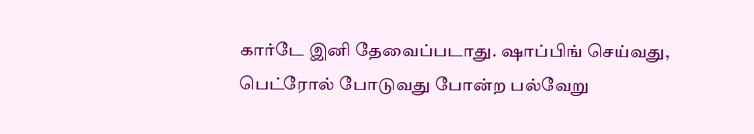கார்டே இனி தேவைப்படாது. ஷாப்பிங் செய்வது, பெட்ரோல் போடுவது போன்ற பல்வேறு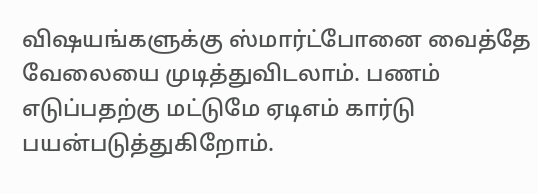விஷயங்களுக்கு ஸ்மார்ட்போனை வைத்தே வேலையை முடித்துவிடலாம். பணம் எடுப்பதற்கு மட்டுமே ஏடிஎம் கார்டு பயன்படுத்துகிறோம்.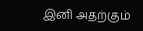இனி அதற்கும்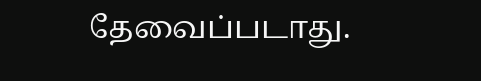தேவைப்படாது.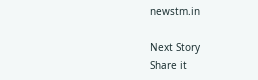newstm.in

Next Story
Share it